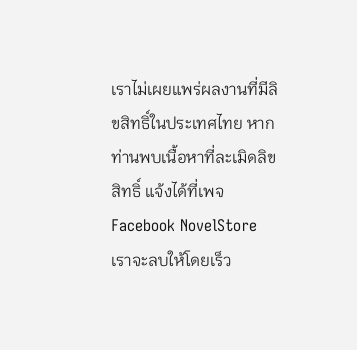เราไม่เผยแพร่ผลงานที่มีลิขสิทธิ์ในประเทศไทย หากท่านพบเนื้อหาที่ละเมิดลิขสิทธิ์ แจ้งได้ที่เพจ Facebook NovelStore เราจะลบให้โดยเร็ว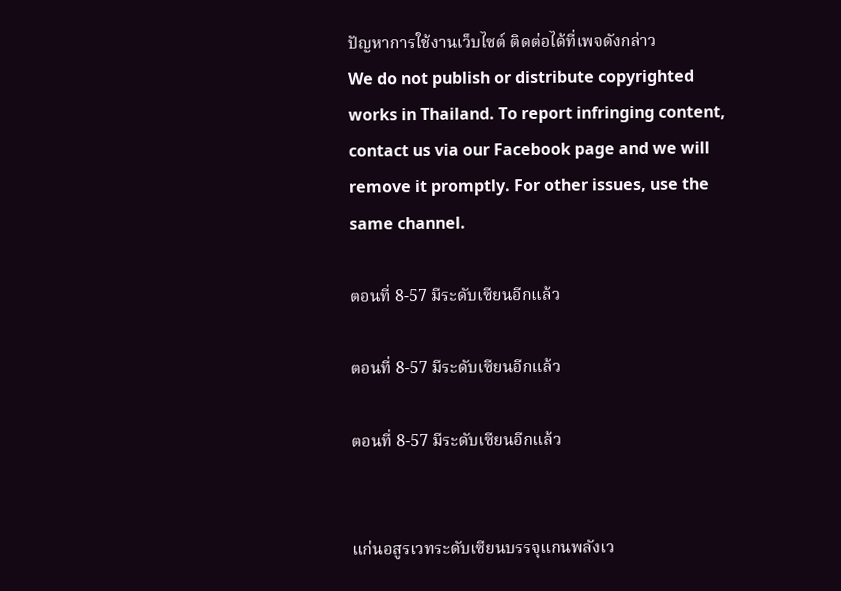ปัญหาการใช้งานเว็บไซต์ ติดต่อได้ที่เพจดังกล่าว
We do not publish or distribute copyrighted works in Thailand. To report infringing content, contact us via our Facebook page and we will remove it promptly. For other issues, use the same channel.

ตอนที่ 8-57 มีระดับเซียนอีกแล้ว

ตอนที่ 8-57 มีระดับเซียนอีกแล้ว

ตอนที่ 8-57 มีระดับเซียนอีกแล้ว


แก่นอสูรเวทระดับเซียนบรรจุแกนพลังเว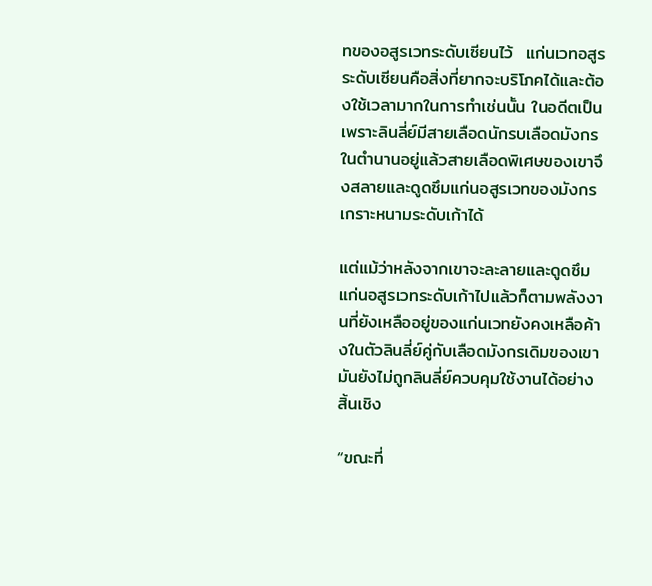ทของอสูรเวทระดับเซียนไว้  แก่นเวทอสูรระดับเซียนคือสิ่งที่ยากจะบริโภคได้และต้องใช้เวลามากในการทำเช่นนั้น ในอดีตเป็นเพราะลินลี่ย์มีสายเลือดนักรบเลือดมังกรในตำนานอยู่แล้วสายเลือดพิเศษของเขาจึงสลายและดูดซึมแก่นอสูรเวทของมังกรเกราะหนามระดับเก้าได้

แต่แม้ว่าหลังจากเขาจะละลายและดูดซึมแก่นอสูรเวทระดับเก้าไปแล้วก็ตามพลังงานที่ยังเหลืออยู่ของแก่นเวทยังคงเหลือค้างในตัวลินลี่ย์คู่กับเลือดมังกรเดิมของเขามันยังไม่ถูกลินลี่ย์ควบคุมใช้งานได้อย่างสิ้นเชิง

“ขณะที่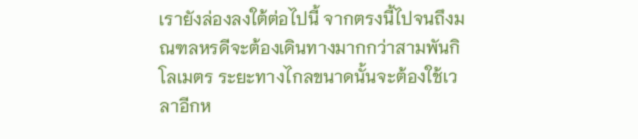เรายังล่องลงใต้ต่อไปนี้ จากตรงนี้ไปจนถึงมณฑลหรดีจะต้องเดินทางมากกว่าสามพันกิโลเมตร ระยะทางไกลขนาดนั้นจะต้องใช้เวลาอีกห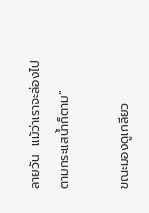ลายวัน  แม้ว่าเราจะล่องไปตามกระแสน้ำก็ตาม”

ขณะมองดูเกลียว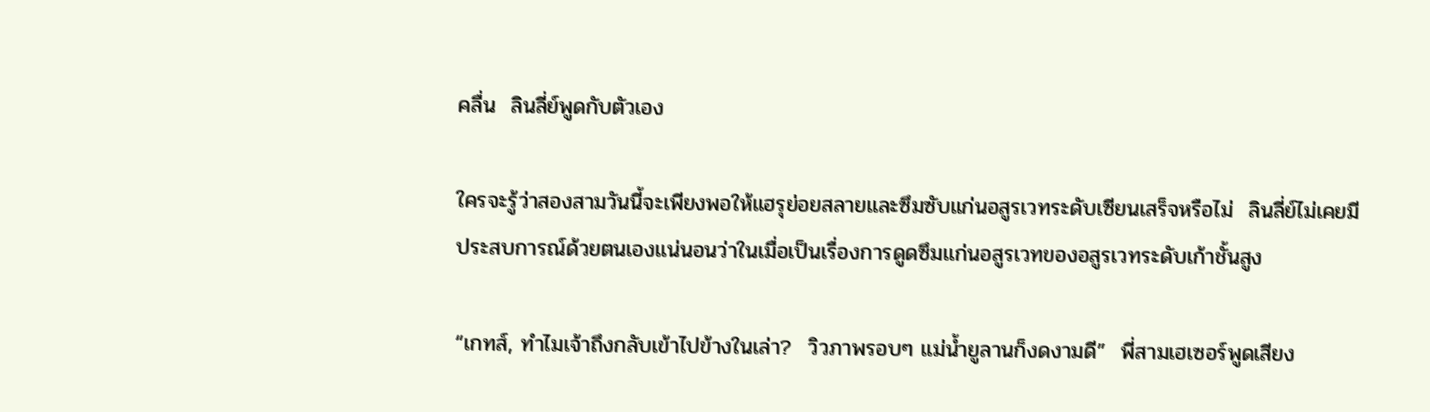คลื่น  ลินลี่ย์พูดกับตัวเอง

ใครจะรู้ว่าสองสามวันนี้จะเพียงพอให้แฮรุย่อยสลายและซึมซับแก่นอสูรเวทระดับเซียนเสร็จหรือไม่  ลินลี่ย์ไม่เคยมีประสบการณ์ด้วยตนเองแน่นอนว่าในเมื่อเป็นเรื่องการดูดซึมแก่นอสูรเวทของอสูรเวทระดับเก้าชั้นสูง

“เกทส์, ทำไมเจ้าถึงกลับเข้าไปข้างในเล่า?  วิวภาพรอบๆ แม่น้ำยูลานก็งดงามดี”  พี่สามเฮเซอร์พูดเสียง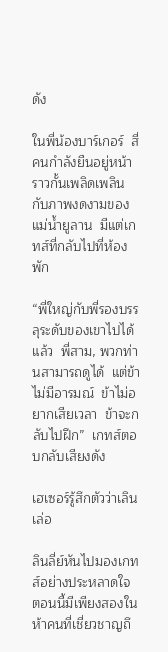ดัง

ในพี่น้องบาร์เกอร์  สี่คนกำลังยืนอยู่หน้าราวกั้นเพลิดเพลินกับภาพงดงามของแม่น้ำยูลาน  มีแต่เกทส์ที่กลับไปที่ห้องพัก

“พี่ใหญ่กับพี่รองบรรลุระดับของเขาไปได้แล้ว  พี่สาม, พวกท่านสามารถดูได้  แต่ข้าไม่มีอารมณ์  ข้าไม่อยากเสียเวลา  ข้าจะกลับไปฝึก”  เกทส์ตอบกลับเสียงดัง

เฮเซอร์รู้สึกตัวว่าเลินเล่อ

ลินลี่ย์หันไปมองเกทส์อย่างประหลาดใจ  ตอนนี้มีเพียงสองในห้าคนที่เชี่ยวชาญถึ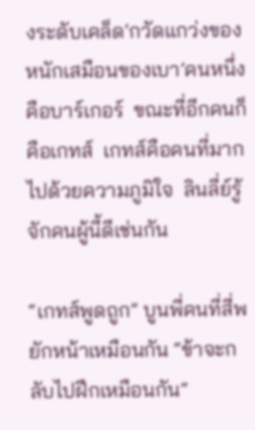งระดับเคล็ด‘กวัดแกว่งของหนักเสมือนของเบา’คนหนึ่งคือบาร์เกอร์  ขณะที่อีกคนก็คือเกทส์  เกทส์คือคนที่มากไปด้วยความภูมิใจ  ลินลี่ย์รู้จักคนผู้นี้ดีเช่นกัน

“เกทส์พูดถูก” บูนพี่คนที่สี่พยักหน้าเหมือนกัน “ข้าจะกลับไปฝึกเหมือนกัน”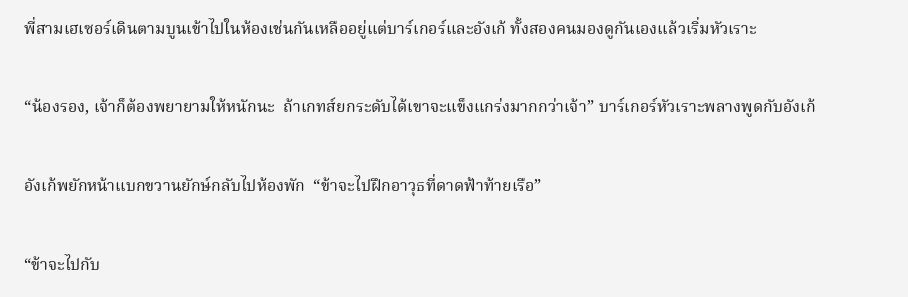พี่สามเฮเซอร์เดินตามบูนเข้าไปในห้องเช่นกันเหลืออยู่แต่บาร์เกอร์และอังเก้ ทั้งสองคนมองดูกันเองแล้วเริ่มหัวเราะ

“น้องรอง, เจ้าก็ต้องพยายามให้หนักนะ  ถ้าเกทส์ยกระดับได้เขาจะแข็งแกร่งมากกว่าเจ้า” บาร์เกอร์หัวเราะพลางพูดกับอังเก้

อังเก้พยักหน้าแบกขวานยักษ์กลับไปห้องพัก  “ข้าจะไปฝึกอาวุธที่ดาดฟ้าท้ายเรือ”

“ข้าจะไปกับ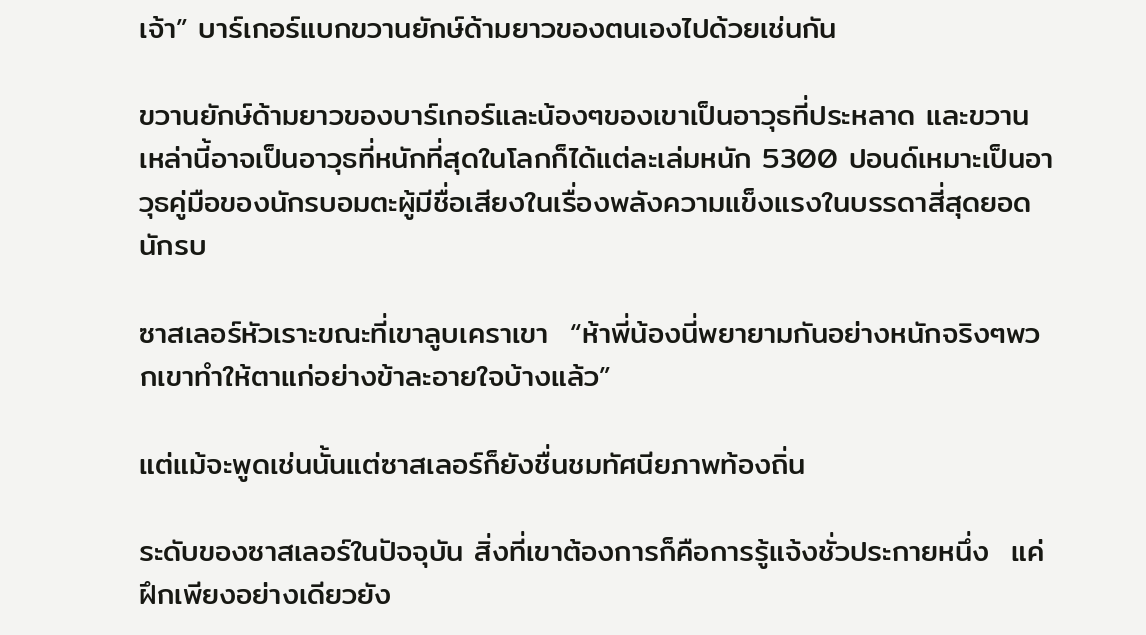เจ้า” บาร์เกอร์แบกขวานยักษ์ด้ามยาวของตนเองไปด้วยเช่นกัน

ขวานยักษ์ด้ามยาวของบาร์เกอร์และน้องๆของเขาเป็นอาวุธที่ประหลาด และขวานเหล่านี้อาจเป็นอาวุธที่หนักที่สุดในโลกก็ได้แต่ละเล่มหนัก 5300 ปอนด์เหมาะเป็นอาวุธคู่มือของนักรบอมตะผู้มีชื่อเสียงในเรื่องพลังความแข็งแรงในบรรดาสี่สุดยอดนักรบ

ซาสเลอร์หัวเราะขณะที่เขาลูบเคราเขา  “ห้าพี่น้องนี่พยายามกันอย่างหนักจริงๆพวกเขาทำให้ตาแก่อย่างข้าละอายใจบ้างแล้ว”

แต่แม้จะพูดเช่นนั้นแต่ซาสเลอร์ก็ยังชื่นชมทัศนียภาพท้องถิ่น

ระดับของซาสเลอร์ในปัจจุบัน สิ่งที่เขาต้องการก็คือการรู้แจ้งชั่วประกายหนึ่ง  แค่ฝึกเพียงอย่างเดียวยัง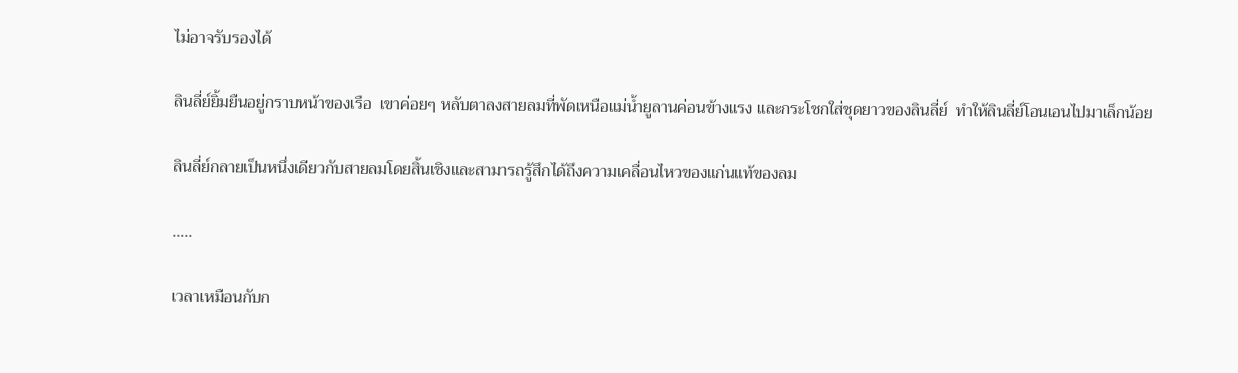ไม่อาจรับรองได้

ลินลี่ย์ยิ้มยืนอยู่กราบหน้าของเรือ  เขาค่อยๆ หลับตาลงสายลมที่พัดเหนือแม่น้ำยูลานค่อนข้างแรง และกระโชกใส่ชุดยาวของลินลี่ย์  ทำให้ลินลี่ย์โอนเอนไปมาเล็กน้อย

ลินลี่ย์กลายเป็นหนึ่งเดียวกับสายลมโดยสิ้นเชิงและสามารถรู้สึกได้ถึงความเคลื่อนไหวของแก่นแท้ของลม

…..

เวลาเหมือนกับก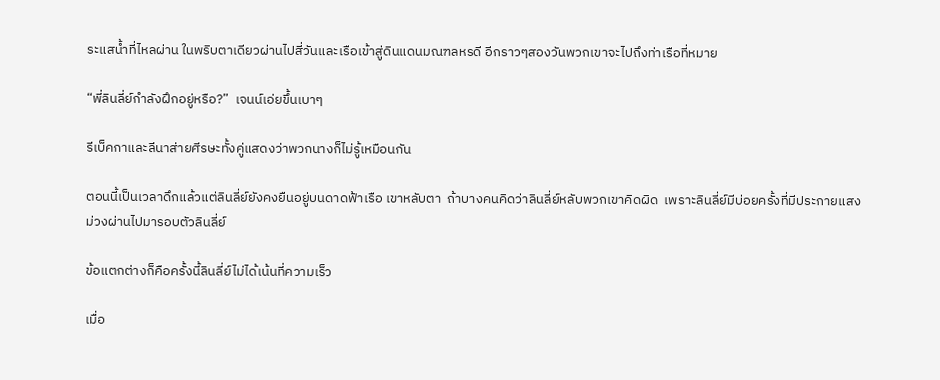ระแสน้ำที่ไหลผ่าน ในพริบตาเดียวผ่านไปสี่วันและเรือเข้าสู่ดินแดนมณฑลหรดี อีกราวๆสองวันพวกเขาจะไปถึงท่าเรือที่หมาย

“พี่ลินลี่ย์กำลังฝึกอยู่หรือ?”  เจนน์เอ่ยขึ้นเบาๆ

รีเบ็คกาและลีนาส่ายศีรษะทั้งคู่แสดงว่าพวกนางก็ไม่รู้เหมือนกัน

ตอนนี้เป็นเวลาดึกแล้วแต่ลินลี่ย์ยังคงยืนอยู่บนดาดฟ้าเรือ เขาหลับตา  ถ้าบางคนคิดว่าลินลี่ย์หลับพวกเขาคิดผิด  เพราะลินลี่ย์มีบ่อยครั้งที่มีประกายแสงม่วงผ่านไปมารอบตัวลินลี่ย์

ข้อแตกต่างก็คือครั้งนี้ลินลี่ย์ไม่ได้เน้นที่ความเร็ว

เมื่อ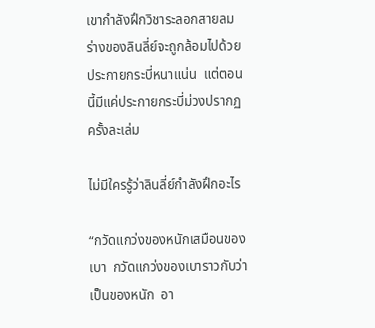เขากำลังฝึกวิชาระลอกสายลม ร่างของลินลี่ย์จะถูกล้อมไปด้วยประกายกระบี่หนาแน่น  แต่ตอนนี้มีแค่ประกายกระบี่ม่วงปรากฏครั้งละเล่ม

ไม่มีใครรู้ว่าลินลี่ย์กำลังฝึกอะไร

“กวัดแกว่งของหนักเสมือนของเบา  กวัดแกว่งของเบาราวกับว่าเป็นของหนัก  อา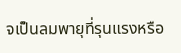จเป็นลมพายุที่รุนแรงหรือ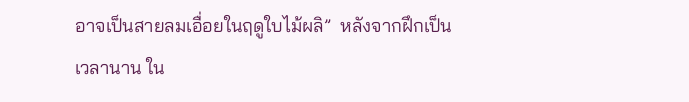อาจเป็นสายลมเอื่อยในฤดูใบไม้ผลิ”  หลังจากฝึกเป็นเวลานาน ใน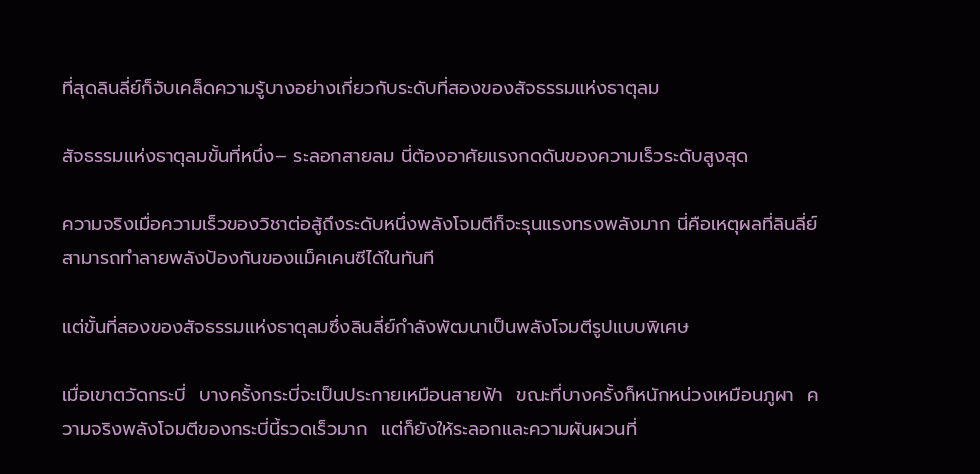ที่สุดลินลี่ย์ก็จับเคล็ดความรู้บางอย่างเกี่ยวกับระดับที่สองของสัจธรรมแห่งธาตุลม

สัจธรรมแห่งธาตุลมขั้นที่หนึ่ง– ระลอกสายลม นี่ต้องอาศัยแรงกดดันของความเร็วระดับสูงสุด

ความจริงเมื่อความเร็วของวิชาต่อสู้ถึงระดับหนึ่งพลังโจมตีก็จะรุนแรงทรงพลังมาก นี่คือเหตุผลที่ลินลี่ย์สามารถทำลายพลังป้องกันของแม็คเคนซีได้ในทันที

แต่ขั้นที่สองของสัจธรรมแห่งธาตุลมซึ่งลินลี่ย์กำลังพัฒนาเป็นพลังโจมตีรูปแบบพิเศษ

เมื่อเขาตวัดกระบี่  บางครั้งกระบี่จะเป็นประกายเหมือนสายฟ้า  ขณะที่บางครั้งก็หนักหน่วงเหมือนภูผา  ความจริงพลังโจมตีของกระบี่นี้รวดเร็วมาก  แต่ก็ยังให้ระลอกและความผันผวนที่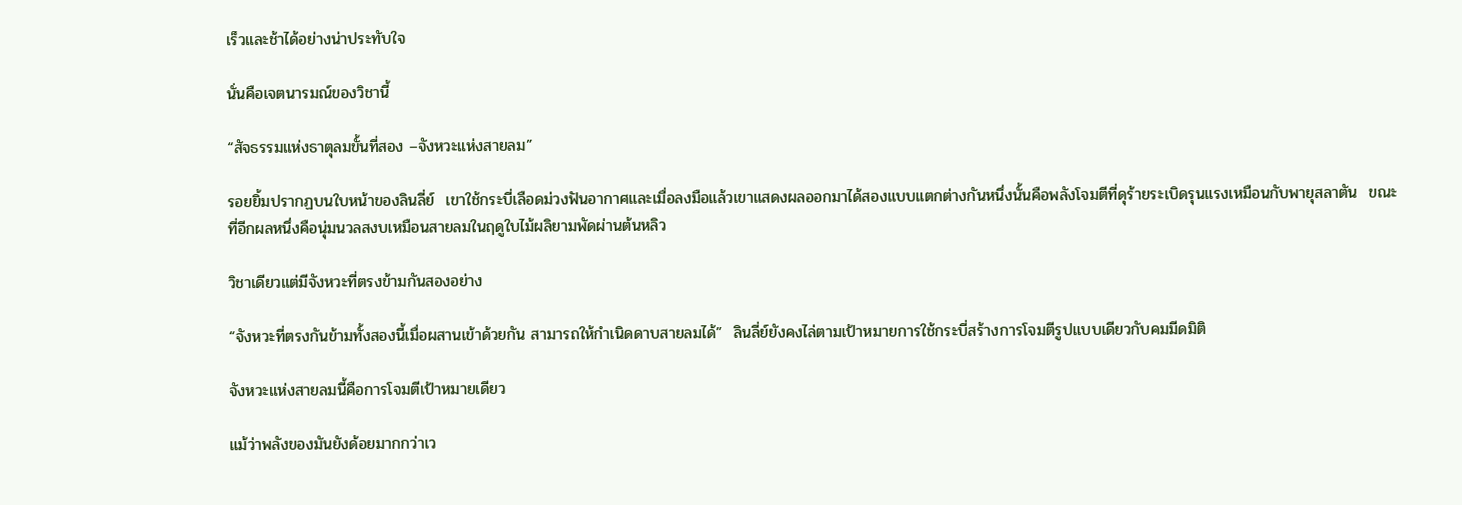เร็วและช้าได้อย่างน่าประทับใจ

นั่นคือเจตนารมณ์ของวิชานี้

“สัจธรรมแห่งธาตุลมขั้นที่สอง –จังหวะแห่งสายลม”

รอยยิ้มปรากฏบนใบหน้าของลินลี่ย์  เขาใช้กระบี่เลือดม่วงฟันอากาศและเมื่อลงมือแล้วเขาแสดงผลออกมาได้สองแบบแตกต่างกันหนึ่งนั้นคือพลังโจมตีที่ดุร้ายระเบิดรุนแรงเหมือนกับพายุสลาตัน  ขณะที่อีกผลหนึ่งคือนุ่มนวลสงบเหมือนสายลมในฤดูใบไม้ผลิยามพัดผ่านต้นหลิว

วิชาเดียวแต่มีจังหวะที่ตรงข้ามกันสองอย่าง

“จังหวะที่ตรงกันข้ามทั้งสองนี้เมื่อผสานเข้าด้วยกัน สามารถให้กำเนิดดาบสายลมได้”  ลินลี่ย์ยังคงไล่ตามเป้าหมายการใช้กระบี่สร้างการโจมตีรูปแบบเดียวกับคมมีดมิติ

จังหวะแห่งสายลมนี้คือการโจมตีเป้าหมายเดียว

แม้ว่าพลังของมันยังด้อยมากกว่าเว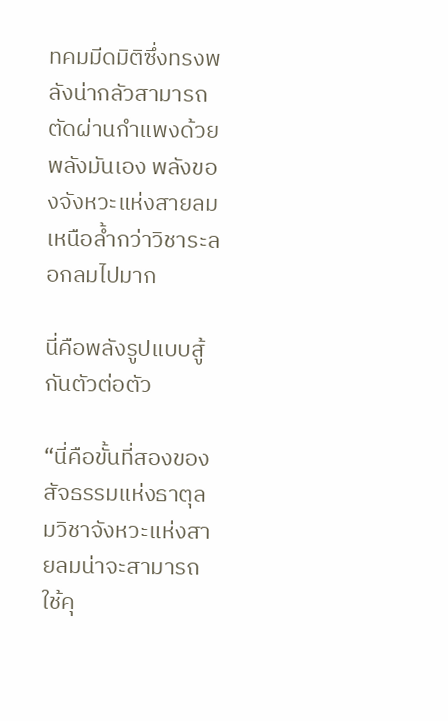ทคมมีดมิติซึ่งทรงพลังน่ากลัวสามารถตัดผ่านกำแพงด้วยพลังมันเอง พลังของจังหวะแห่งสายลมเหนือล้ำกว่าวิชาระลอกลมไปมาก

นี่คือพลังรูปแบบสู้กันตัวต่อตัว

“นี่คือขั้นที่สองของสัจธรรมแห่งธาตุลมวิชาจังหวะแห่งสายลมน่าจะสามารถใช้คุ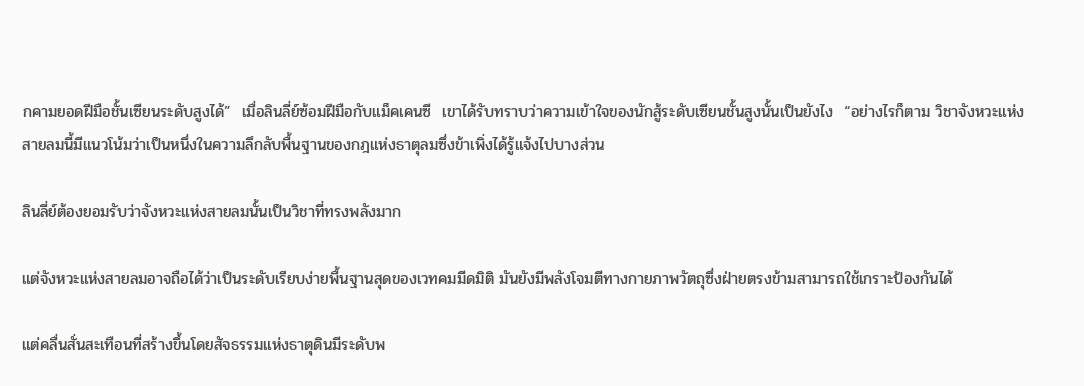กคามยอดฝีมือชั้นเซียนระดับสูงได้”  เมื่อลินลี่ย์ซ้อมฝีมือกับแม็คเคนซี  เขาได้รับทราบว่าความเข้าใจของนักสู้ระดับเซียนชั้นสูงนั้นเป็นยังไง  “อย่างไรก็ตาม วิชาจังหวะแห่งสายลมนี้มีแนวโน้มว่าเป็นหนึ่งในความลึกลับพื้นฐานของกฎแห่งธาตุลมซึ่งข้าเพิ่งได้รู้แจ้งไปบางส่วน

ลินลี่ย์ต้องยอมรับว่าจังหวะแห่งสายลมนั้นเป็นวิชาที่ทรงพลังมาก

แต่จังหวะแห่งสายลมอาจถือได้ว่าเป็นระดับเรียบง่ายพื้นฐานสุดของเวทคมมีดมิติ มันยังมีพลังโจมตีทางกายภาพวัตถุซึ่งฝ่ายตรงข้ามสามารถใช้เกราะป้องกันได้

แต่คลื่นสั่นสะเทือนที่สร้างขึ้นโดยสัจธรรมแห่งธาตุดินมีระดับพ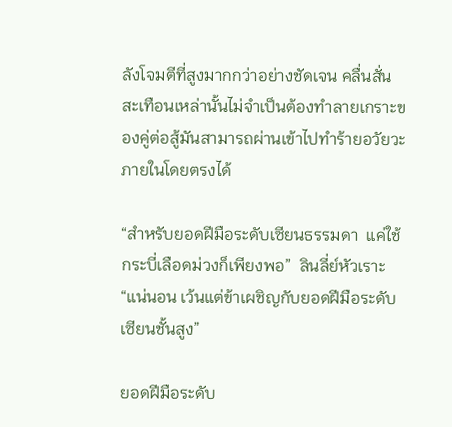ลังโจมตีที่สูงมากกว่าอย่างชัดเจน คลื่นสั่นสะเทือนเหล่านั้นไม่จำเป็นต้องทำลายเกราะของคู่ต่อสู้มันสามารถผ่านเข้าไปทำร้ายอวัยวะภายในโดยตรงได้

“สำหรับยอดฝีมือระดับเซียนธรรมดา  แค่ใช้กระบี่เลือดม่วงก็เพียงพอ”  ลินลี่ย์หัวเราะ “แน่นอน เว้นแต่ข้าเผชิญกับยอดฝีมือระดับเซียนชั้นสูง”

ยอดฝีมือระดับ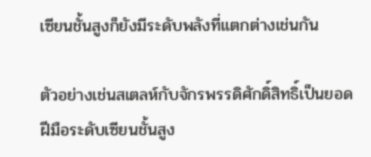เซียนชั้นสูงก็ยังมีระดับพลังที่แตกต่างเช่นกัน

ตัวอย่างเช่นสเตลห์กับจักรพรรดิศักดิ์สิทธิ์เป็นยอดฝีมือระดับเซียนชั้นสูง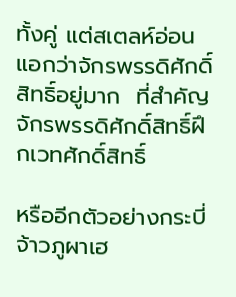ทั้งคู่ แต่สเตลห์อ่อนแอกว่าจักรพรรดิศักดิ์สิทธิ์อยู่มาก  ที่สำคัญ จักรพรรดิศักดิ์สิทธิ์ฝึกเวทศักดิ์สิทธิ์

หรืออีกตัวอย่างกระบี่จ้าวภูผาเฮ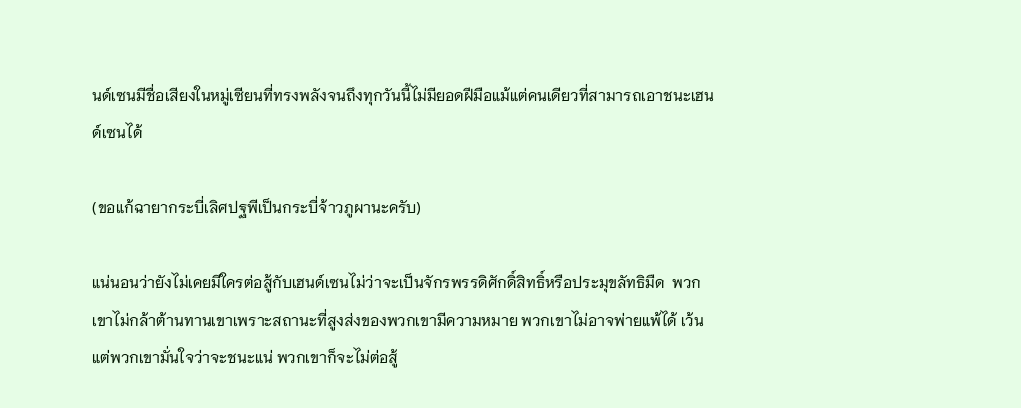นด์เซนมีชื่อเสียงในหมู่เซียนที่ทรงพลังจนถึงทุกวันนี้ไม่มียอดฝีมือแม้แต่คนเดียวที่สามารถเอาชนะเฮนด์เซนได้

(ขอแก้ฉายากระบี่เลิศปฐพีเป็นกระบี่จ้าวภูผานะครับ)

แน่นอนว่ายังไม่เคยมีใครต่อสู้กับเฮนด์เซนไม่ว่าจะเป็นจักรพรรดิศักดิ์สิทธิ์หรือประมุขลัทธิมืด  พวกเขาไม่กล้าต้านทานเขาเพราะสถานะที่สูงส่งของพวกเขามีความหมาย พวกเขาไม่อาจพ่ายแพ้ได้ เว้นแต่พวกเขามั่นใจว่าจะชนะแน่ พวกเขาก็จะไม่ต่อสู้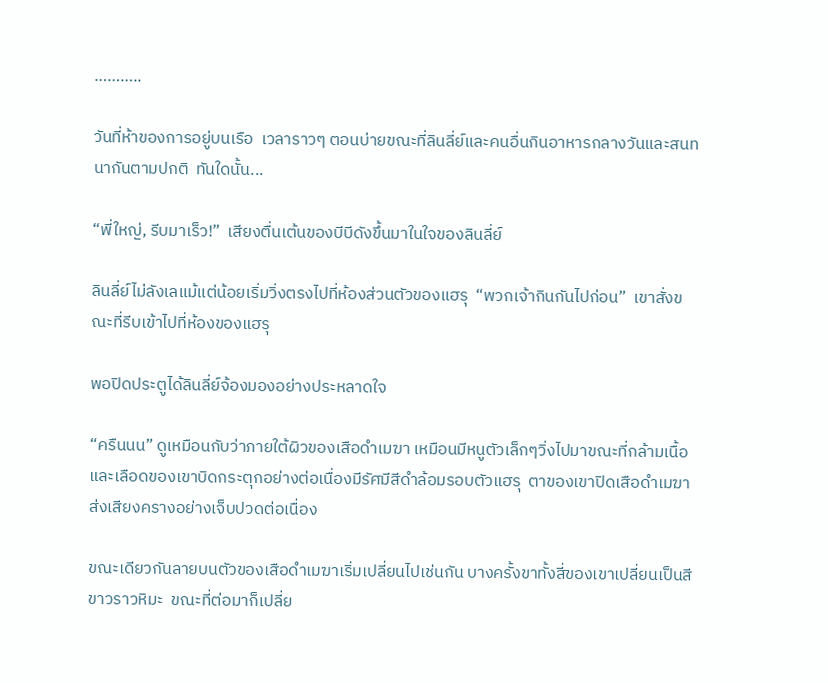………..

วันที่ห้าของการอยู่บนเรือ  เวลาราวๆ ตอนบ่ายขณะที่ลินลี่ย์และคนอื่นกินอาหารกลางวันและสนทนากันตามปกติ  ทันใดนั้น...

“พี่ใหญ่, รีบมาเร็ว!”  เสียงตื่นเต้นของบีบีดังขึ้นมาในใจของลินลี่ย์

ลินลี่ย์ไม่ลังเลแม้แต่น้อยเริ่มวิ่งตรงไปที่ห้องส่วนตัวของแฮรุ  “พวกเจ้ากินกันไปก่อน”  เขาสั่งขณะที่รีบเข้าไปที่ห้องของแฮรุ

พอปิดประตูได้ลินลี่ย์จ้องมองอย่างประหลาดใจ

“ครืนนน” ดูเหมือนกับว่าภายใต้ผิวของเสือดำเมฆา เหมือนมีหนูตัวเล็กๆวิ่งไปมาขณะที่กล้ามเนื้อและเลือดของเขาบิดกระตุกอย่างต่อเนื่องมีรัศมีสีดำล้อมรอบตัวแฮรุ  ตาของเขาปิดเสือดำเมฆาส่งเสียงครางอย่างเจ็บปวดต่อเนื่อง

ขณะเดียวกันลายบนตัวของเสือดำเมฆาเริ่มเปลี่ยนไปเช่นกัน บางครั้งขาทั้งสี่ของเขาเปลี่ยนเป็นสีขาวราวหิมะ  ขณะที่ต่อมาก็เปลี่ย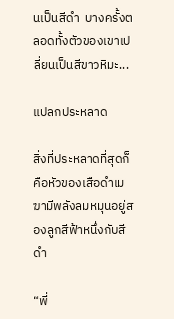นเป็นสีดำ  บางครั้งตลอดทั้งตัวของเขาเปลี่ยนเป็นสีขาวหิมะ...

แปลกประหลาด

สิ่งที่ประหลาดที่สุดก็คือหัวของเสือดำเมฆามีพลังลมหมุนอยู่สองลูกสีฟ้าหนึ่งกับสีดำ

“พี่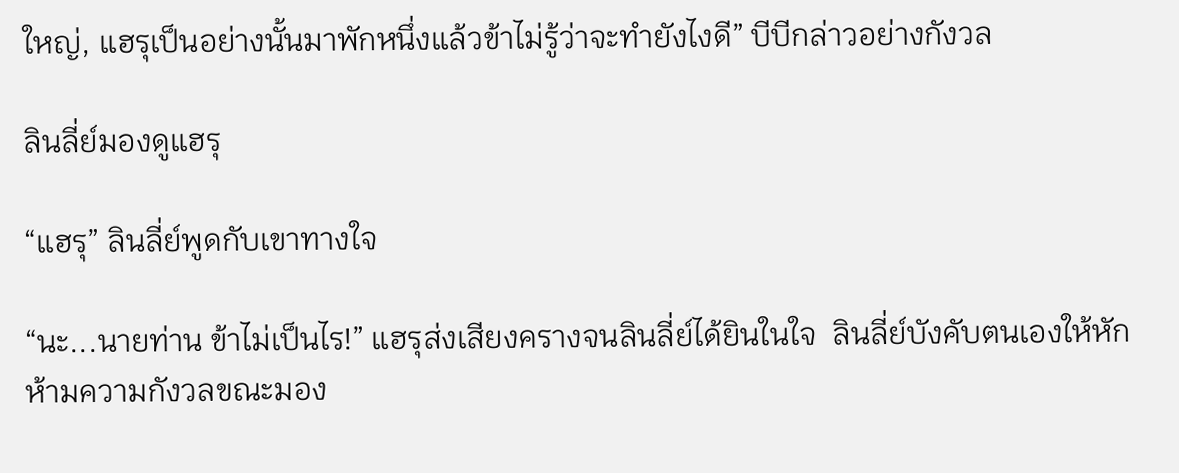ใหญ่, แฮรุเป็นอย่างนั้นมาพักหนึ่งแล้วข้าไม่รู้ว่าจะทำยังไงดี” บีบีกล่าวอย่างกังวล

ลินลี่ย์มองดูแฮรุ

“แฮรุ” ลินลี่ย์พูดกับเขาทางใจ

“นะ...นายท่าน ข้าไม่เป็นไร!” แฮรุส่งเสียงครางจนลินลี่ย์ได้ยินในใจ  ลินลี่ย์บังคับตนเองให้หักห้ามความกังวลขณะมอง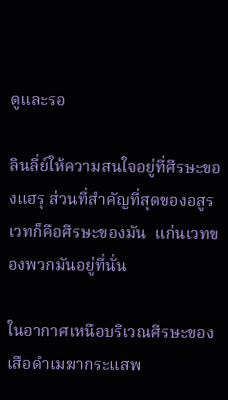ดูและรอ

ลินลี่ย์ให้ความสนใจอยู่ที่ศีรษะของแฮรุ ส่วนที่สำคัญที่สุดของอสูรเวทก็คือศีรษะของมัน  แก่นเวทของพวกมันอยู่ที่นั่น

ในอากาศเหนือบริเวณศีรษะของเสือดำเมฆากระแสพ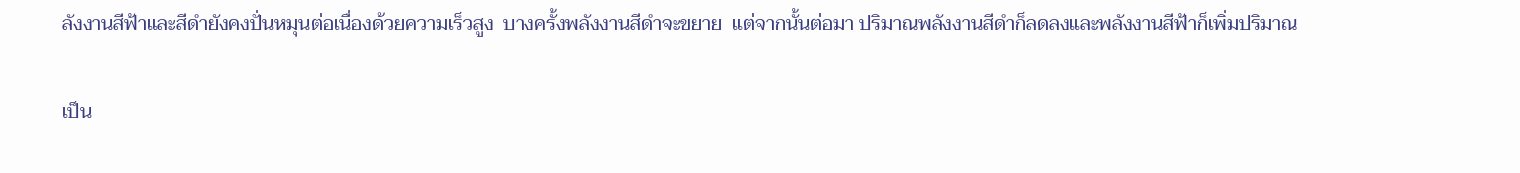ลังงานสีฟ้าและสีดำยังคงปั่นหมุนต่อเนื่องด้วยความเร็วสูง  บางครั้งพลังงานสีดำจะขยาย  แต่จากนั้นต่อมา ปริมาณพลังงานสีดำก็ลดลงและพลังงานสีฟ้าก็เพิ่มปริมาณ

เป็น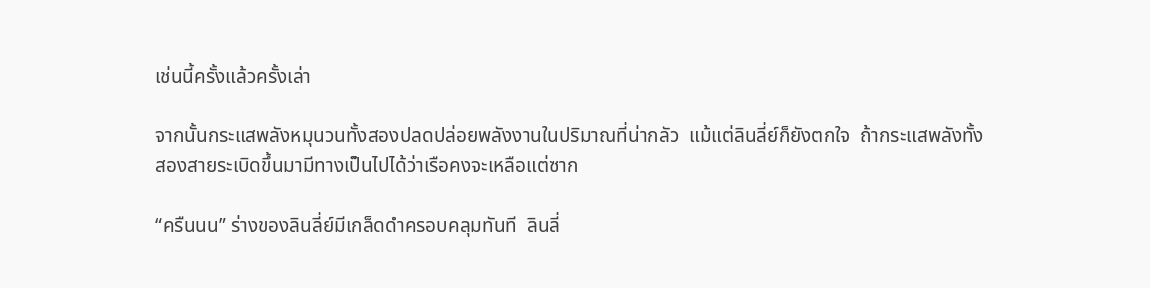เช่นนี้ครั้งแล้วครั้งเล่า

จากนั้นกระแสพลังหมุนวนทั้งสองปลดปล่อยพลังงานในปริมาณที่น่ากลัว  แม้แต่ลินลี่ย์ก็ยังตกใจ  ถ้ากระแสพลังทั้งสองสายระเบิดขึ้นมามีทางเป็นไปได้ว่าเรือคงจะเหลือแต่ซาก

“ครืนนน” ร่างของลินลี่ย์มีเกล็ดดำครอบคลุมทันที  ลินลี่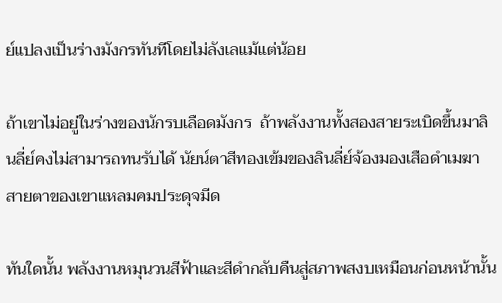ย์แปลงเป็นร่างมังกรทันทีโดยไม่ลังเลแม้แต่น้อย

ถ้าเขาไม่อยู่ในร่างของนักรบเลือดมังกร  ถ้าพลังงานทั้งสองสายระเบิดขึ้นมาลินลี่ย์คงไม่สามารถทนรับได้ นัยน์ตาสีทองเข้มของลินลี่ย์จ้องมองเสือดำเมฆา  สายตาของเขาแหลมคมประดุจมีด

ทันใดนั้น พลังงานหมุนวนสีฟ้าและสีดำกลับคืนสู่สภาพสงบเหมือนก่อนหน้านั้น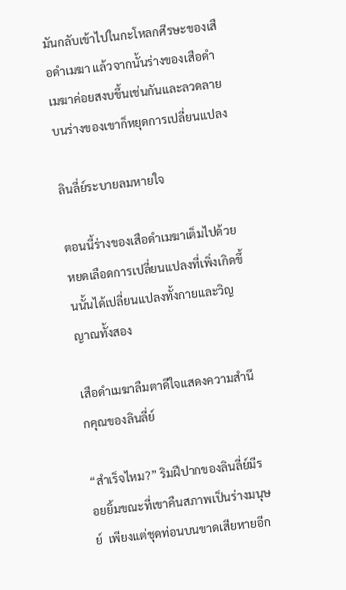มันกลับเข้าไปในกะโหลกศีรษะของเสือดำเมฆา แล้วจากนั้นร่างของเสือดำเมฆาค่อยสงบขึ้นเช่นกันและลวดลายบนร่างของเขาก็หยุดการเปลี่ยนแปลง

ลินลี่ย์ระบายลมหายใจ

ตอนนี้ร่างของเสือดำเมฆาเต็มไปด้วยหยดเลือดการเปลี่ยนแปลงที่เพิ่งเกิดขึ้นนั้นได้เปลี่ยนแปลงทั้งกายและวิญญาณทั้งสอง

เสือดำเมฆาลืมตาดีใจแสดงความสำนึกคุณของลินลี่ย์

“สำเร็จไหม?” ริมฝีปากของลินลี่ย์มีรอยยิ้มขณะที่เขาคืนสภาพเป็นร่างมนุษย์  เพียงแต่ชุดท่อนบนขาดเสียหายอีก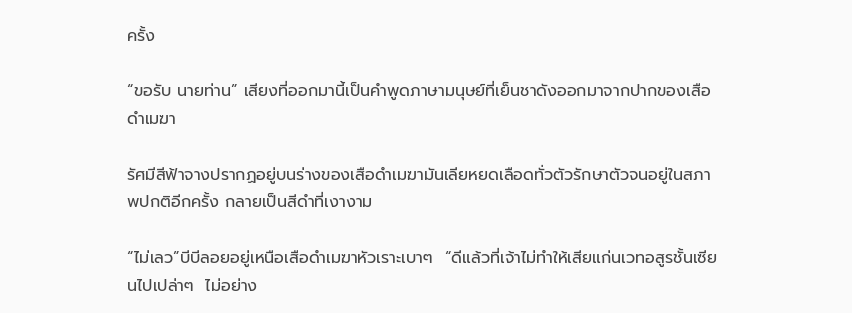ครั้ง

“ขอรับ นายท่าน” เสียงที่ออกมานี้เป็นคำพูดภาษามนุษย์ที่เย็นชาดังออกมาจากปากของเสือดำเมฆา

รัศมีสีฟ้าจางปรากฏอยู่บนร่างของเสือดำเมฆามันเลียหยดเลือดทั่วตัวรักษาตัวจนอยู่ในสภาพปกติอีกครั้ง กลายเป็นสีดำที่เงางาม

“ไม่เลว”บีบีลอยอยู่เหนือเสือดำเมฆาหัวเราะเบาๆ  “ดีแล้วที่เจ้าไม่ทำให้เสียแก่นเวทอสูรชั้นเซียนไปเปล่าๆ  ไม่อย่าง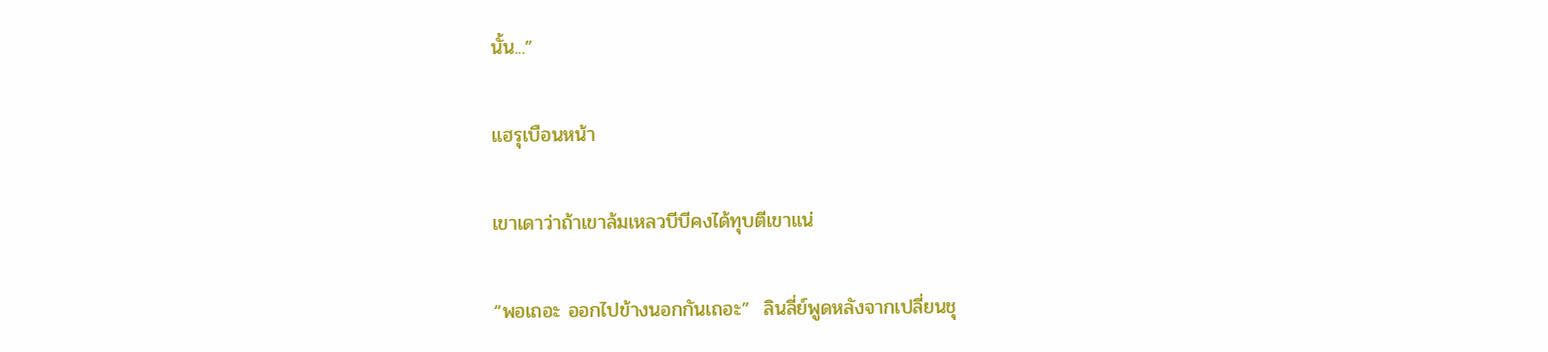นั้น...”

แฮรุเบือนหน้า

เขาเดาว่าถ้าเขาล้มเหลวบีบีคงได้ทุบตีเขาแน่

“พอเถอะ ออกไปข้างนอกกันเถอะ”  ลินลี่ย์พูดหลังจากเปลี่ยนชุ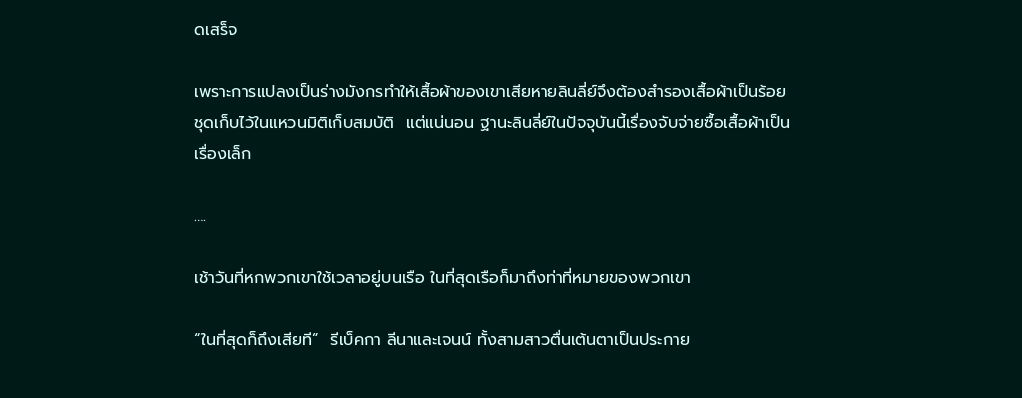ดเสร็จ

เพราะการแปลงเป็นร่างมังกรทำให้เสื้อผ้าของเขาเสียหายลินลี่ย์จึงต้องสำรองเสื้อผ้าเป็นร้อยชุดเก็บไว้ในแหวนมิติเก็บสมบัติ  แต่แน่นอน ฐานะลินลี่ย์ในปัจจุบันนี้เรื่องจับจ่ายซื้อเสื้อผ้าเป็นเรื่องเล็ก

….

เช้าวันที่หกพวกเขาใช้เวลาอยู่บนเรือ ในที่สุดเรือก็มาถึงท่าที่หมายของพวกเขา

“ในที่สุดก็ถึงเสียที”  รีเบ็คกา ลีนาและเจนน์ ทั้งสามสาวตื่นเต้นตาเป็นประกาย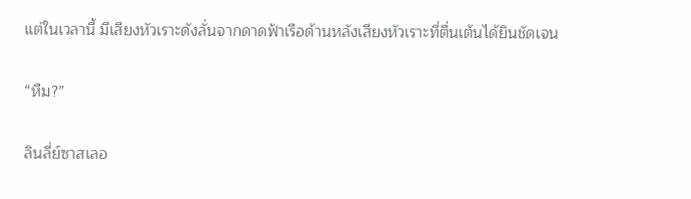แต่ในเวลานี้ มีเสียงหัวเราะดังลั่นจากดาดฟ้าเรือด้านหลังเสียงหัวเราะที่ตื่นเต้นได้ยินชัดเจน

“หืม?”

ลินลี่ย์ซาสเลอ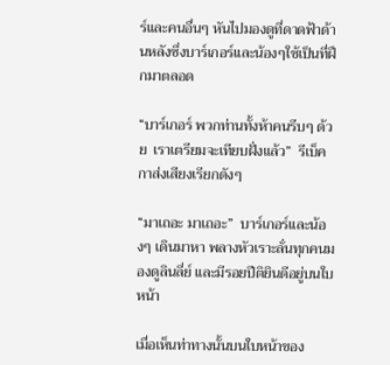ร์และคนอื่นๆ หันไปมองดูที่ดาดฟ้าด้านหลังซึ่งบาร์เกอร์และน้องๆใช้เป็นที่ฝึกมาตลอด

“บาร์เกอร์ พวกท่านทั้งห้าคนรีบๆ ด้วย  เราเตรียมจะเทียบฝั่งแล้ว”  รีเบ็คกาส่งเสียงเรียกดังๆ

“มาเถอะ มาเถอะ”  บาร์เกอร์และน้องๆ เดินมาหา พลางหัวเราะลั่นทุกคนมองดูลินลี่ย์ และมีรอยปีติยินดีอยู่บนใบหน้า

เมื่อเห็นท่าทางนั้นบนใบหน้าของ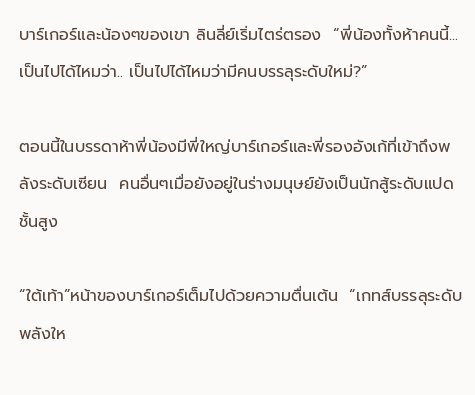บาร์เกอร์และน้องๆของเขา ลินลี่ย์เริ่มไตร่ตรอง  “พี่น้องทั้งห้าคนนี้...เป็นไปได้ไหมว่า.. เป็นไปได้ไหมว่ามีคนบรรลุระดับใหม่?”

ตอนนี้ในบรรดาห้าพี่น้องมีพี่ใหญ่บาร์เกอร์และพี่รองอังเก้ที่เข้าถึงพลังระดับเซียน  คนอื่นๆเมื่อยังอยู่ในร่างมนุษย์ยังเป็นนักสู้ระดับแปดชั้นสูง

“ใต้เท้า”หน้าของบาร์เกอร์เต็มไปด้วยความตื่นเต้น  “เกทส์บรรลุระดับพลังให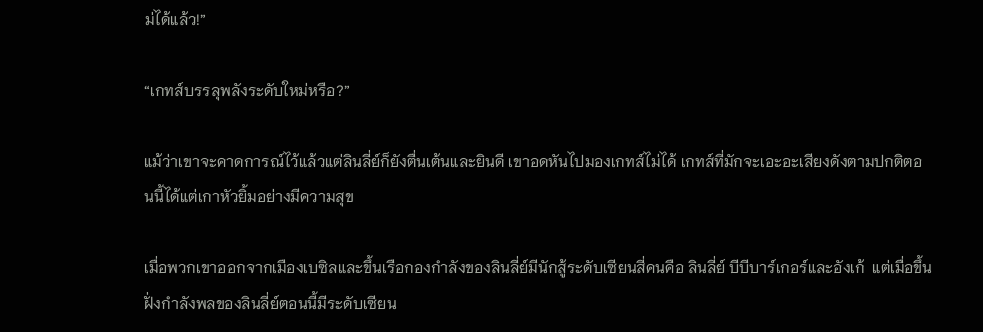ม่ได้แล้ว!”

“เกทส์บรรลุพลังระดับใหม่หรือ?”

แม้ว่าเขาจะคาดการณ์ไว้แล้วแต่ลินลี่ย์ก็ยังตื่นเต้นและยินดี เขาอดหันไปมองเกทส์ไม่ได้ เกทส์ที่มักจะเอะอะเสียงดังตามปกติตอนนี้ได้แต่เกาหัวยิ้มอย่างมีความสุข

เมื่อพวกเขาออกจากเมืองเบซิลและขึ้นเรือกองกำลังของลินลี่ย์มีนักสู้ระดับเซียนสี่คนคือ ลินลี่ย์ บีบีบาร์เกอร์และอังเก้  แต่เมื่อขึ้นฝั่งกำลังพลของลินลี่ย์ตอนนี้มีระดับเซียน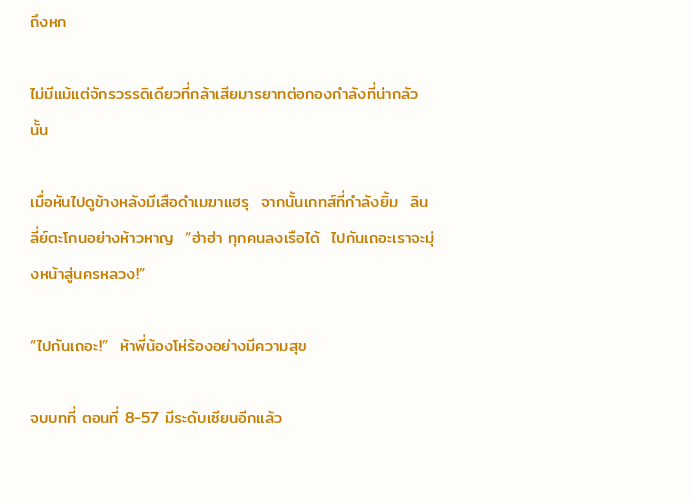ถึงหก

ไม่มีแม้แต่จักรวรรดิเดียวที่กล้าเสียมารยาทต่อกองกำลังที่น่ากลัวนั้น

เมื่อหันไปดูข้างหลังมีเสือดำเมฆาแฮรุ  จากนั้นเกทส์ที่กำลังยิ้ม  ลินลี่ย์ตะโกนอย่างห้าวหาญ  “ฮ่าฮ่า ทุกคนลงเรือได้  ไปกันเถอะเราจะมุ่งหน้าสู่นครหลวง!”

“ไปกันเถอะ!”  ห้าพี่น้องโห่ร้องอย่างมีความสุข

จบบทที่ ตอนที่ 8-57 มีระดับเซียนอีกแล้ว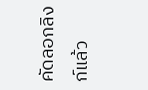คัดลอกลิงก์แล้ว